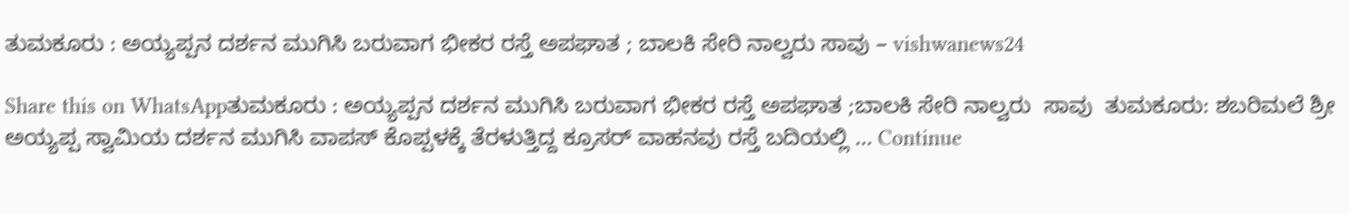ತುಮಕೂರು : ಅಯ್ಯಪ್ಪನ ದರ್ಶನ ಮುಗಿಸಿ ಬರುವಾಗ ಭೀಕರ ರಸ್ತೆ ಅಪಘಾತ ; ಬಾಲಕಿ ಸೇರಿ ನಾಲ್ವರು ಸಾವು – vishwanews24

Share this on WhatsAppತುಮಕೂರು : ಅಯ್ಯಪ್ಪನ ದರ್ಶನ ಮುಗಿಸಿ ಬರುವಾಗ ಭೀಕರ ರಸ್ತೆ ಅಪಘಾತ ;ಬಾಲಕಿ ಸೇರಿ ನಾಲ್ವರು  ಸಾವು  ತುಮಕೂರು: ಶಬರಿಮಲೆ ಶ್ರೀ ಅಯ್ಯಪ್ಪ ಸ್ವಾಮಿಯ ದರ್ಶನ ಮುಗಿಸಿ ವಾಪಸ್ ಕೊಪ್ಪಳಕ್ಕೆ ತೆರಳುತ್ತಿದ್ದ ಕ್ರೂಸರ್ ವಾಹನವು ರಸ್ತೆ ಬದಿಯಲ್ಲಿ … Continue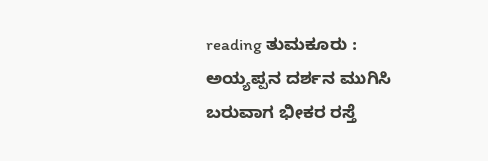reading ತುಮಕೂರು : ಅಯ್ಯಪ್ಪನ ದರ್ಶನ ಮುಗಿಸಿ ಬರುವಾಗ ಭೀಕರ ರಸ್ತೆ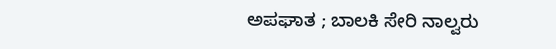ಅಪಘಾತ ; ಬಾಲಕಿ ಸೇರಿ ನಾಲ್ವರು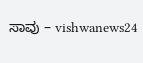ಸಾವು – vishwanews24